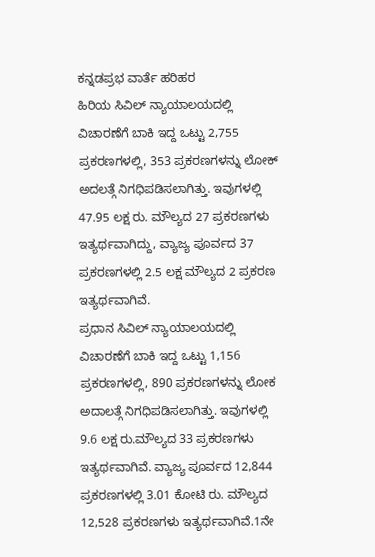ಕನ್ನಡಪ್ರಭ ವಾರ್ತೆ ಹರಿಹರ
ಹಿರಿಯ ಸಿವಿಲ್ ನ್ಯಾಯಾಲಯದಲ್ಲಿ ವಿಚಾರಣೆಗೆ ಬಾಕಿ ಇದ್ದ ಒಟ್ಟು 2,755 ಪ್ರಕರಣಗಳಲ್ಲಿ, 353 ಪ್ರಕರಣಗಳನ್ನು ಲೋಕ್ ಅದಲತ್ಗೆ ನಿಗಧಿಪಡಿಸಲಾಗಿತ್ತು. ಇವುಗಳಲ್ಲಿ 47.95 ಲಕ್ಷ ರು. ಮೌಲ್ಯದ 27 ಪ್ರಕರಣಗಳು ಇತ್ಯರ್ಥವಾಗಿದ್ದು, ವ್ಯಾಜ್ಯ ಪೂರ್ವದ 37 ಪ್ರಕರಣಗಳಲ್ಲಿ 2.5 ಲಕ್ಷ ಮೌಲ್ಯದ 2 ಪ್ರಕರಣ ಇತ್ಯರ್ಥವಾಗಿವೆ.
ಪ್ರಧಾನ ಸಿವಿಲ್ ನ್ಯಾಯಾಲಯದಲ್ಲಿ ವಿಚಾರಣೆಗೆ ಬಾಕಿ ಇದ್ದ ಒಟ್ಟು 1,156 ಪ್ರಕರಣಗಳಲ್ಲಿ, 890 ಪ್ರಕರಣಗಳನ್ನು ಲೋಕ ಅದಾಲತ್ಗೆ ನಿಗಧಿಪಡಿಸಲಾಗಿತ್ತು. ಇವುಗಳಲ್ಲಿ 9.6 ಲಕ್ಷ ರು.ಮೌಲ್ಯದ 33 ಪ್ರಕರಣಗಳು ಇತ್ಯರ್ಥವಾಗಿವೆ. ವ್ಯಾಜ್ಯ ಪೂರ್ವದ 12,844 ಪ್ರಕರಣಗಳಲ್ಲಿ 3.01 ಕೋಟಿ ರು. ಮೌಲ್ಯದ 12,528 ಪ್ರಕರಣಗಳು ಇತ್ಯರ್ಥವಾಗಿವೆ.1ನೇ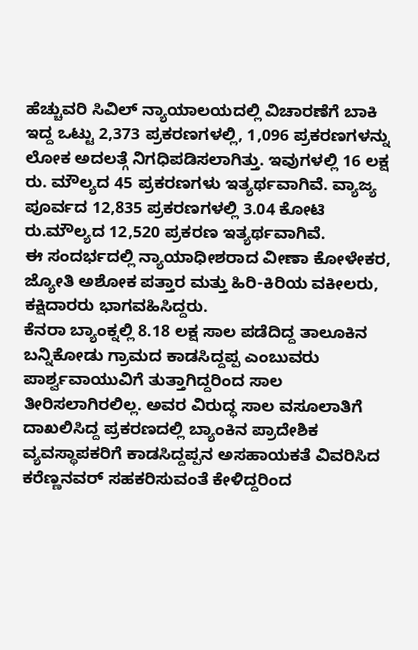ಹೆಚ್ಚುವರಿ ಸಿವಿಲ್ ನ್ಯಾಯಾಲಯದಲ್ಲಿ ವಿಚಾರಣೆಗೆ ಬಾಕಿ ಇದ್ದ ಒಟ್ಟು 2,373 ಪ್ರಕರಣಗಳಲ್ಲಿ, 1,096 ಪ್ರಕರಣಗಳನ್ನು ಲೋಕ ಅದಲತ್ಗೆ ನಿಗಧಿಪಡಿಸಲಾಗಿತ್ತು. ಇವುಗಳಲ್ಲಿ 16 ಲಕ್ಷ ರು. ಮೌಲ್ಯದ 45 ಪ್ರಕರಣಗಳು ಇತ್ಯರ್ಥವಾಗಿವೆ. ವ್ಯಾಜ್ಯ ಪೂರ್ವದ 12,835 ಪ್ರಕರಣಗಳಲ್ಲಿ 3.04 ಕೋಟಿ ರು.ಮೌಲ್ಯದ 12,520 ಪ್ರಕರಣ ಇತ್ಯರ್ಥವಾಗಿವೆ.
ಈ ಸಂದರ್ಭದಲ್ಲಿ ನ್ಯಾಯಾಧೀಶರಾದ ವೀಣಾ ಕೋಳೇಕರ, ಜ್ಯೋತಿ ಅಶೋಕ ಪತ್ತಾರ ಮತ್ತು ಹಿರಿ-ಕಿರಿಯ ವಕೀಲರು, ಕಕ್ಷಿದಾರರು ಭಾಗವಹಿಸಿದ್ದರು.
ಕೆನರಾ ಬ್ಯಾಂಕ್ನಲ್ಲಿ 8.18 ಲಕ್ಷ ಸಾಲ ಪಡೆದಿದ್ದ ತಾಲೂಕಿನ ಬನ್ನಿಕೋಡು ಗ್ರಾಮದ ಕಾಡಸಿದ್ದಪ್ಪ ಎಂಬುವರು ಪಾರ್ಶ್ವವಾಯುವಿಗೆ ತುತ್ತಾಗಿದ್ದರಿಂದ ಸಾಲ ತೀರಿಸಲಾಗಿರಲಿಲ್ಲ. ಅವರ ವಿರುದ್ಧ ಸಾಲ ವಸೂಲಾತಿಗೆ ದಾಖಲಿಸಿದ್ದ ಪ್ರಕರಣದಲ್ಲಿ ಬ್ಯಾಂಕಿನ ಪ್ರಾದೇಶಿಕ ವ್ಯವಸ್ಥಾಪಕರಿಗೆ ಕಾಡಸಿದ್ದಪ್ಪನ ಅಸಹಾಯಕತೆ ವಿವರಿಸಿದ ಕರೆಣ್ಣನವರ್ ಸಹಕರಿಸುವಂತೆ ಕೇಳಿದ್ದರಿಂದ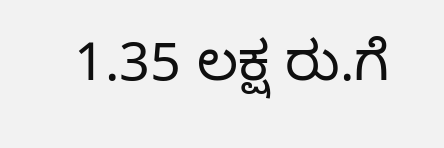1.35 ಲಕ್ಷ ರು.ಗೆ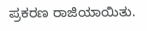ಪ್ರಕರಣ ರಾಜಿಯಾಯಿತು.